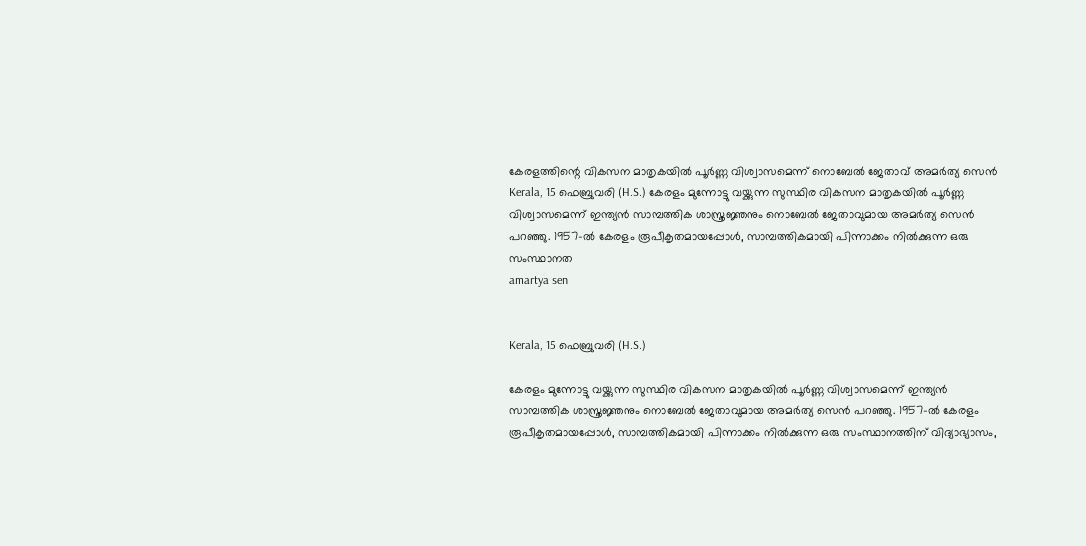കേരളത്തിന്റെ വികസന മാതൃകയിൽ പൂർണ്ണ വിശ്വാസമെന്ന് നൊബേൽ ജേതാവ് അമർത്യ സെൻ
Kerala, 15 ഫെബ്രുവരി (H.S.) കേരളം മുന്നോട്ടു വയ്ക്കുന്ന സുസ്ഥിര വികസന മാതൃകയിൽ പൂർണ്ണ വിശ്വാസമെന്ന് ഇന്ത്യൻ സാമ്പത്തിക ശാസ്ത്രജ്ഞനും നൊബേൽ ജേതാവുമായ അമർത്യ സെൻ പറഞ്ഞു. 1957-ൽ കേരളം രൂപീകൃതമായപ്പോൾ, സാമ്പത്തികമായി പിന്നാക്കം നിൽക്കുന്ന ഒരു സംസ്ഥാനത
amartya sen


Kerala, 15 ഫെബ്രുവരി (H.S.)

കേരളം മുന്നോട്ടു വയ്ക്കുന്ന സുസ്ഥിര വികസന മാതൃകയിൽ പൂർണ്ണ വിശ്വാസമെന്ന് ഇന്ത്യൻ സാമ്പത്തിക ശാസ്ത്രജ്ഞനും നൊബേൽ ജേതാവുമായ അമർത്യ സെൻ പറഞ്ഞു. 1957-ൽ കേരളം രൂപീകൃതമായപ്പോൾ, സാമ്പത്തികമായി പിന്നാക്കം നിൽക്കുന്ന ഒരു സംസ്ഥാനത്തിന് വിദ്യാഭ്യാസം,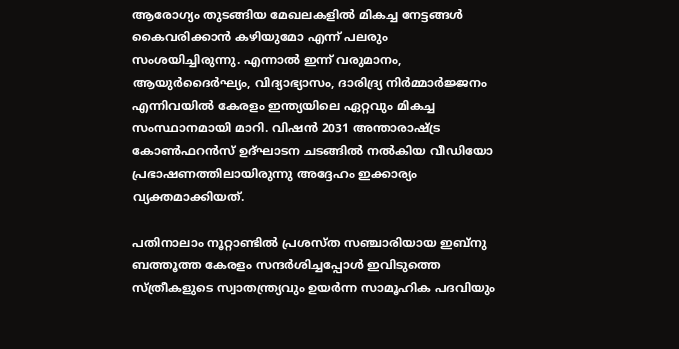ആരോഗ്യം തുടങ്ങിയ മേഖലകളിൽ മികച്ച നേട്ടങ്ങൾ കൈവരിക്കാൻ കഴിയുമോ എന്ന് പലരും സംശയിച്ചിരുന്നു. എന്നാൽ ഇന്ന് വരുമാനം, ആയുർദൈർഘ്യം, വിദ്യാഭ്യാസം, ദാരിദ്ര്യ നിർമ്മാർജ്ജനം എന്നിവയിൽ കേരളം ഇന്ത്യയിലെ ഏറ്റവും മികച്ച സംസ്ഥാനമായി മാറി. വിഷൻ 2031 അന്താരാഷ്ട്ര കോൺഫറൻസ് ഉദ്ഘാടന ചടങ്ങിൽ നൽകിയ വീഡിയോ പ്രഭാഷണത്തിലായിരുന്നു അദ്ദേഹം ഇക്കാര്യം വ്യക്തമാക്കിയത്.

പതിനാലാം നൂറ്റാണ്ടിൽ പ്രശസ്ത സഞ്ചാരിയായ ഇബ്നു ബത്തൂത്ത കേരളം സന്ദർശിച്ചപ്പോൾ ഇവിടുത്തെ സ്ത്രീകളുടെ സ്വാതന്ത്ര്യവും ഉയർന്ന സാമൂഹിക പദവിയും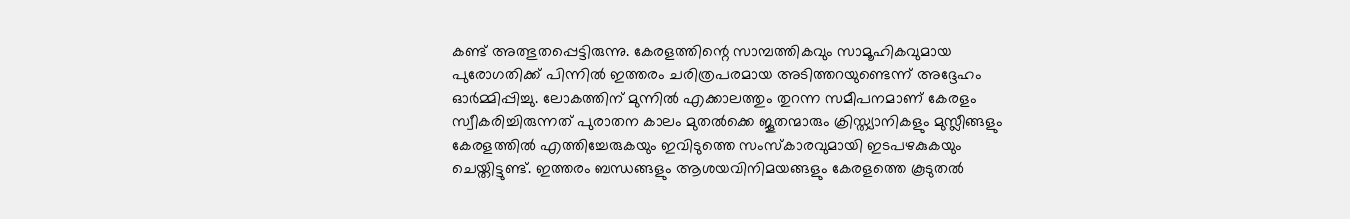കണ്ട് അത്ഭുതപ്പെട്ടിരുന്നു. കേരളത്തിന്റെ സാമ്പത്തികവും സാമൂഹികവുമായ പുരോഗതിക്ക് പിന്നിൽ ഇത്തരം ചരിത്രപരമായ അടിത്തറയുണ്ടെന്ന് അദ്ദേഹം ഓർമ്മിപ്പിച്ചു. ലോകത്തിന് മുന്നിൽ എക്കാലത്തും തുറന്ന സമീപനമാണ് കേരളം സ്വീകരിച്ചിരുന്നത് പുരാതന കാലം മുതൽക്കെ ജൂതന്മാരും ക്രിസ്ത്യാനികളും മുസ്ലീങ്ങളും കേരളത്തിൽ എത്തിച്ചേരുകയും ഇവിടുത്തെ സംസ്കാരവുമായി ഇടപഴകുകയും ചെയ്തിട്ടുണ്ട്. ഇത്തരം ബന്ധങ്ങളും ആശയവിനിമയങ്ങളും കേരളത്തെ കൂടുതൽ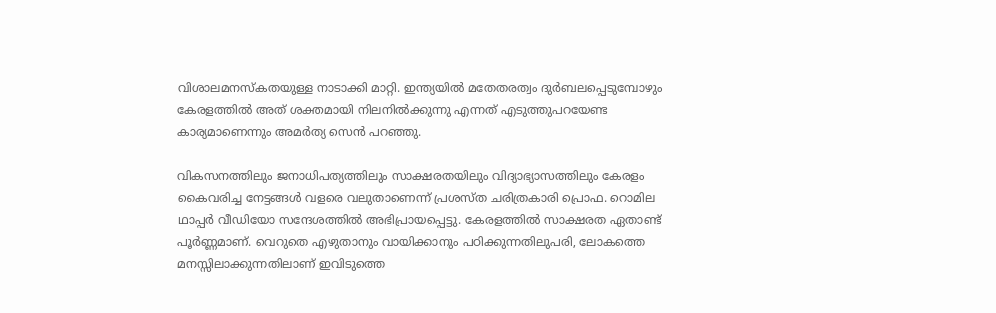വിശാലമനസ്കതയുള്ള നാടാക്കി മാറ്റി. ഇന്ത്യയിൽ മതേതരത്വം ദുർബലപ്പെടുമ്പോഴും കേരളത്തിൽ അത് ശക്തമായി നിലനിൽക്കുന്നു എന്നത് എടുത്തുപറയേണ്ട കാര്യമാണെന്നും അമർത്യ സെൻ പറഞ്ഞു.

വികസനത്തിലും ജനാധിപത്യത്തിലും സാക്ഷരതയിലും വിദ്യാഭ്യാസത്തിലും കേരളം കൈവരിച്ച നേട്ടങ്ങൾ വളരെ വലുതാണെന്ന് പ്രശസ്ത ചരിത്രകാരി പ്രൊഫ. റൊമില ഥാപ്പർ വീഡിയോ സന്ദേശത്തിൽ അഭിപ്രായപ്പെട്ടു. കേരളത്തിൽ സാക്ഷരത ഏതാണ്ട് പൂർണ്ണമാണ്. വെറുതെ എഴുതാനും വായിക്കാനും പഠിക്കുന്നതിലുപരി, ലോകത്തെ മനസ്സിലാക്കുന്നതിലാണ് ഇവിടുത്തെ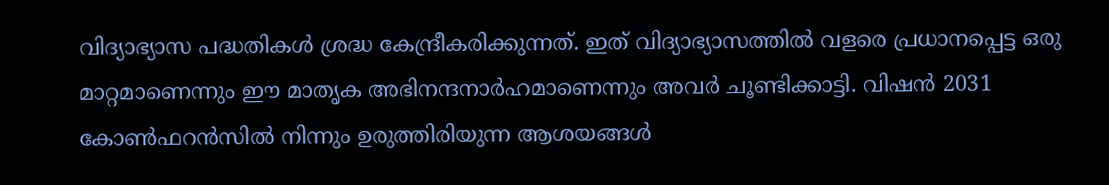വിദ്യാഭ്യാസ പദ്ധതികൾ ശ്രദ്ധ കേന്ദ്രീകരിക്കുന്നത്. ഇത് വിദ്യാഭ്യാസത്തിൽ വളരെ പ്രധാനപ്പെട്ട ഒരു മാറ്റമാണെന്നും ഈ മാതൃക അഭിനന്ദനാർഹമാണെന്നും അവർ ചൂണ്ടിക്കാട്ടി. വിഷൻ 2031 കോൺഫറൻസിൽ നിന്നും ഉരുത്തിരിയുന്ന ആശയങ്ങൾ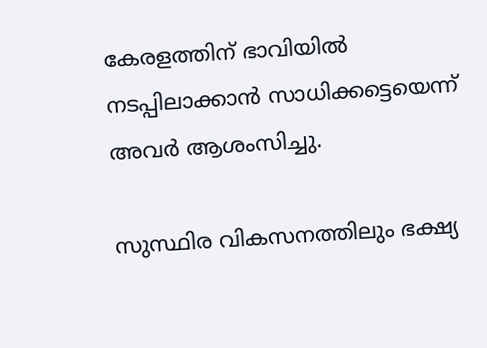കേരളത്തിന് ഭാവിയിൽ നടപ്പിലാക്കാൻ സാധിക്കട്ടെയെന്ന് അവർ ആശംസിച്ചു.

സുസ്ഥിര വികസനത്തിലും ഭക്ഷ്യ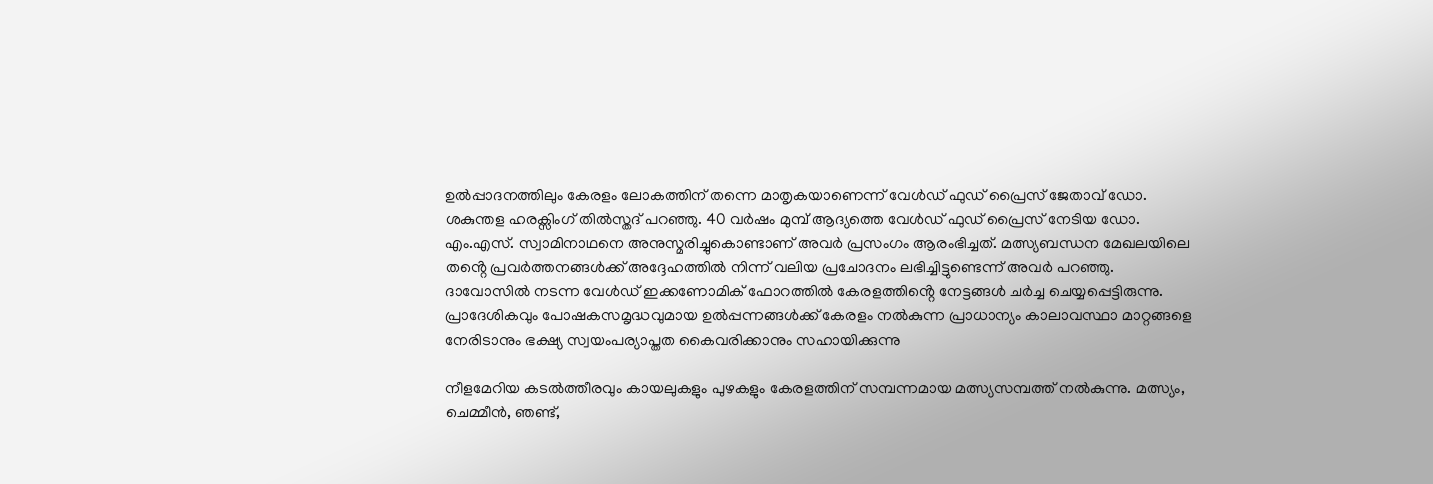ഉൽപ്പാദനത്തിലും കേരളം ലോകത്തിന് തന്നെ മാതൃകയാണെന്ന് വേൾഡ് ഫുഡ് പ്രൈസ് ജേതാവ് ഡോ. ശകുന്തള ഹരക്സിംഗ് തിൽസ്തദ് പറഞ്ഞു. 40 വർഷം മുമ്പ് ആദ്യത്തെ വേൾഡ് ഫുഡ് പ്രൈസ് നേടിയ ഡോ. എം.എസ്. സ്വാമിനാഥനെ അനുസ്മരിച്ചുകൊണ്ടാണ് അവർ പ്രസംഗം ആരംഭിച്ചത്. മത്സ്യബന്ധന മേഖലയിലെ തൻ്റെ പ്രവർത്തനങ്ങൾക്ക് അദ്ദേഹത്തിൽ നിന്ന് വലിയ പ്രചോദനം ലഭിച്ചിട്ടുണ്ടെന്ന് അവർ പറഞ്ഞു. ദാവോസിൽ നടന്ന വേൾഡ് ഇക്കണോമിക് ഫോറത്തിൽ കേരളത്തിൻ്റെ നേട്ടങ്ങൾ ചർച്ച ചെയ്യപ്പെട്ടിരുന്നു. പ്രാദേശികവും പോഷകസമൃദ്ധവുമായ ഉൽപ്പന്നങ്ങൾക്ക് കേരളം നൽകുന്ന പ്രാധാന്യം കാലാവസ്ഥാ മാറ്റങ്ങളെ നേരിടാനും ഭക്ഷ്യ സ്വയംപര്യാപ്തത കൈവരിക്കാനും സഹായിക്കുന്നു

നീളമേറിയ കടൽത്തീരവും കായലുകളും പുഴകളും കേരളത്തിന് സമ്പന്നമായ മത്സ്യസമ്പത്ത് നൽകുന്നു. മത്സ്യം, ചെമ്മീൻ, ഞണ്ട്,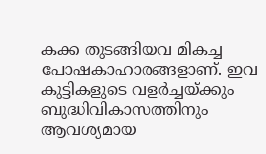കക്ക തുടങ്ങിയവ മികച്ച പോഷകാഹാരങ്ങളാണ്. ഇവ കുട്ടികളുടെ വളർച്ചയ്ക്കും ബുദ്ധിവികാസത്തിനും ആവശ്യമായ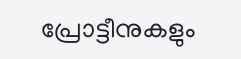പ്രോട്ടീനുകളും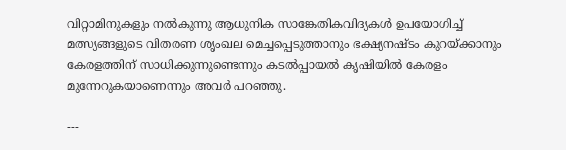വിറ്റാമിനുകളും നൽകുന്നു ആധുനിക സാങ്കേതികവിദ്യകൾ ഉപയോഗിച്ച് മത്സ്യങ്ങളുടെ വിതരണ ശൃംഖല മെച്ചപ്പെടുത്താനും ഭക്ഷ്യനഷ്ടം കുറയ്ക്കാനും കേരളത്തിന് സാധിക്കുന്നുണ്ടെന്നും കടൽപ്പായൽ കൃഷിയിൽ കേരളം മുന്നേറുകയാണെന്നും അവർ പറഞ്ഞു.

---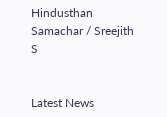Hindusthan Samachar / Sreejith S


Latest News